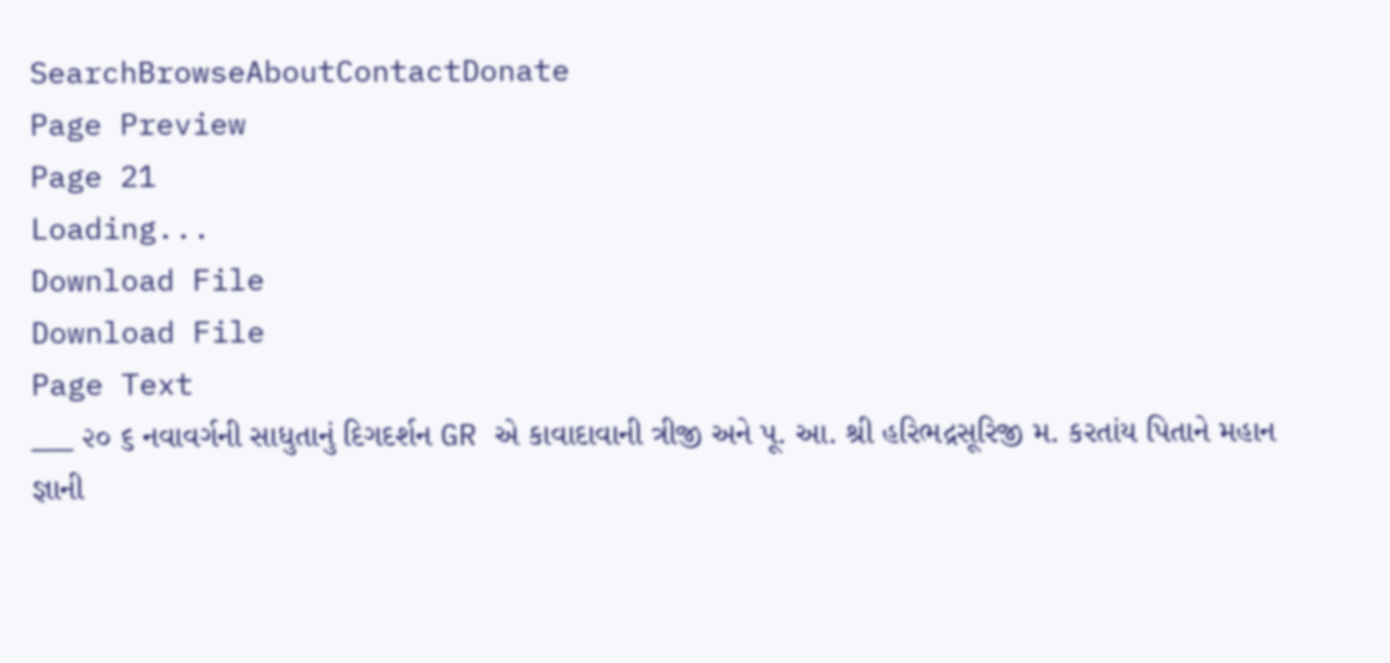SearchBrowseAboutContactDonate
Page Preview
Page 21
Loading...
Download File
Download File
Page Text
___ ૨૦ ૬ નવાવર્ગની સાધુતાનું દિગદર્શન GR એ કાવાદાવાની ત્રીજી અને પૂ. આ. શ્રી હરિભદ્રસૂરિજી મ. કરતાંય પિતાને મહાન જ્ઞાની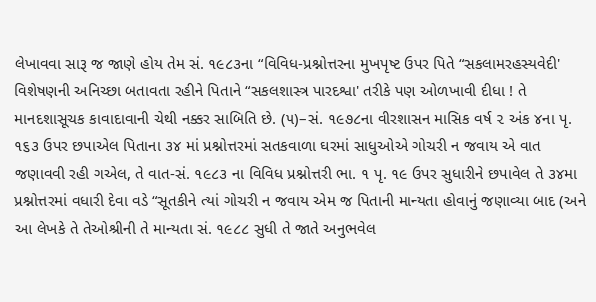લેખાવવા સારૂ જ જાણે હોય તેમ સં. ૧૯૮૩ના “વિવિધ-પ્રશ્નોત્તરના મુખપૃષ્ટ ઉપર પિતે “સકલામરહસ્યવેદી' વિશેષણની અનિચ્છા બતાવતા રહીને પિતાને “સકલશાસ્ત્ર પારદશ્વા' તરીકે પણ ઓળખાવી દીધા ! તે માનદશાસૂચક કાવાદાવાની ચેથી નક્કર સાબિતિ છે. (૫)–સં. ૧૯૭૮ના વીરશાસન માસિક વર્ષ ૨ અંક ૪ના પૃ. ૧૬૩ ઉપર છપાએલ પિતાના ૩૪ માં પ્રશ્નોત્તરમાં સતકવાળા ઘરમાં સાધુઓએ ગોચરી ન જવાય એ વાત જણાવવી રહી ગએલ, તે વાત-સં. ૧૯૮૩ ના વિવિધ પ્રશ્નોત્તરી ભા. ૧ પૃ. ૧૯ ઉપર સુધારીને છપાવેલ તે ૩૪મા પ્રશ્નોત્તરમાં વધારી દેવા વડે “સૂતકીને ત્યાં ગોચરી ન જવાય એમ જ પિતાની માન્યતા હોવાનું જણાવ્યા બાદ (અને આ લેખકે તે તેઓશ્રીની તે માન્યતા સં. ૧૯૮૮ સુધી તે જાતે અનુભવેલ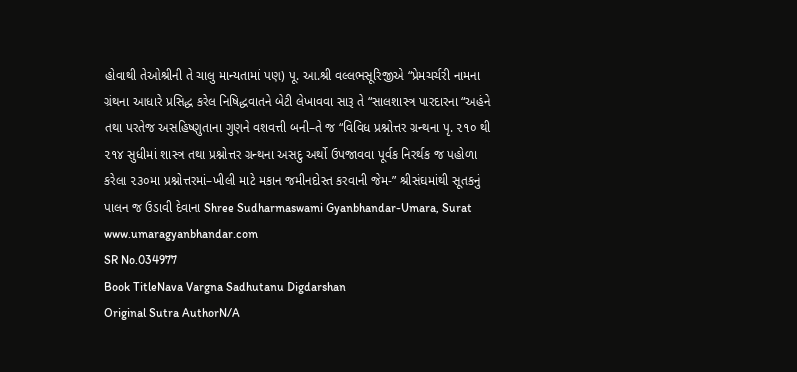હોવાથી તેઓશ્રીની તે ચાલુ માન્યતામાં પણ) પૂ. આ.શ્રી વલ્લભસૂરિજીએ “પ્રેમચર્ચરી નામના ગ્રંથના આધારે પ્રસિદ્ધ કરેલ નિષિદ્ધવાતને બેટી લેખાવવા સારૂ તે “સાલશાસ્ત્ર પારદારના “અહંને તથા પરતેજ અસહિષ્ણુતાના ગુણને વશવત્તી બની–તે જ “વિવિધ પ્રશ્નોત્તર ગ્રન્થના પૃ. ૨૧૦ થી ૨૧૪ સુધીમાં શાસ્ત્ર તથા પ્રશ્નોત્તર ગ્રન્થના અસદુ અર્થો ઉપજાવવા પૂર્વક નિરર્થક જ પહોળા કરેલા ૨૩૦મા પ્રશ્નોત્તરમાં–ખીલી માટે મકાન જમીનદોસ્ત કરવાની જેમ-” શ્રીસંઘમાંથી સૂતકનું પાલન જ ઉડાવી દેવાના Shree Sudharmaswami Gyanbhandar-Umara, Surat www.umaragyanbhandar.com
SR No.034977
Book TitleNava Vargna Sadhutanu Digdarshan
Original Sutra AuthorN/A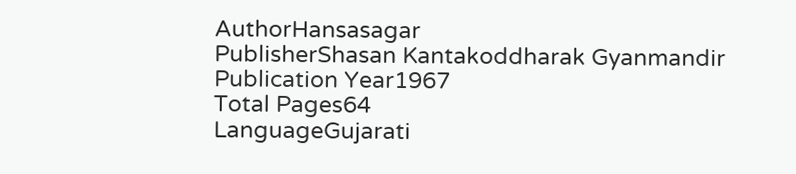AuthorHansasagar
PublisherShasan Kantakoddharak Gyanmandir
Publication Year1967
Total Pages64
LanguageGujarati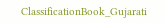ClassificationBook_Gujarati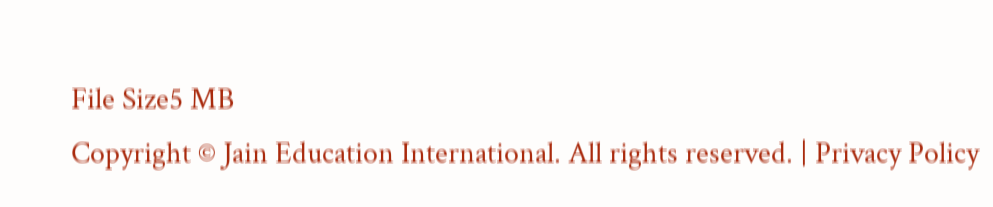File Size5 MB
Copyright © Jain Education International. All rights reserved. | Privacy Policy